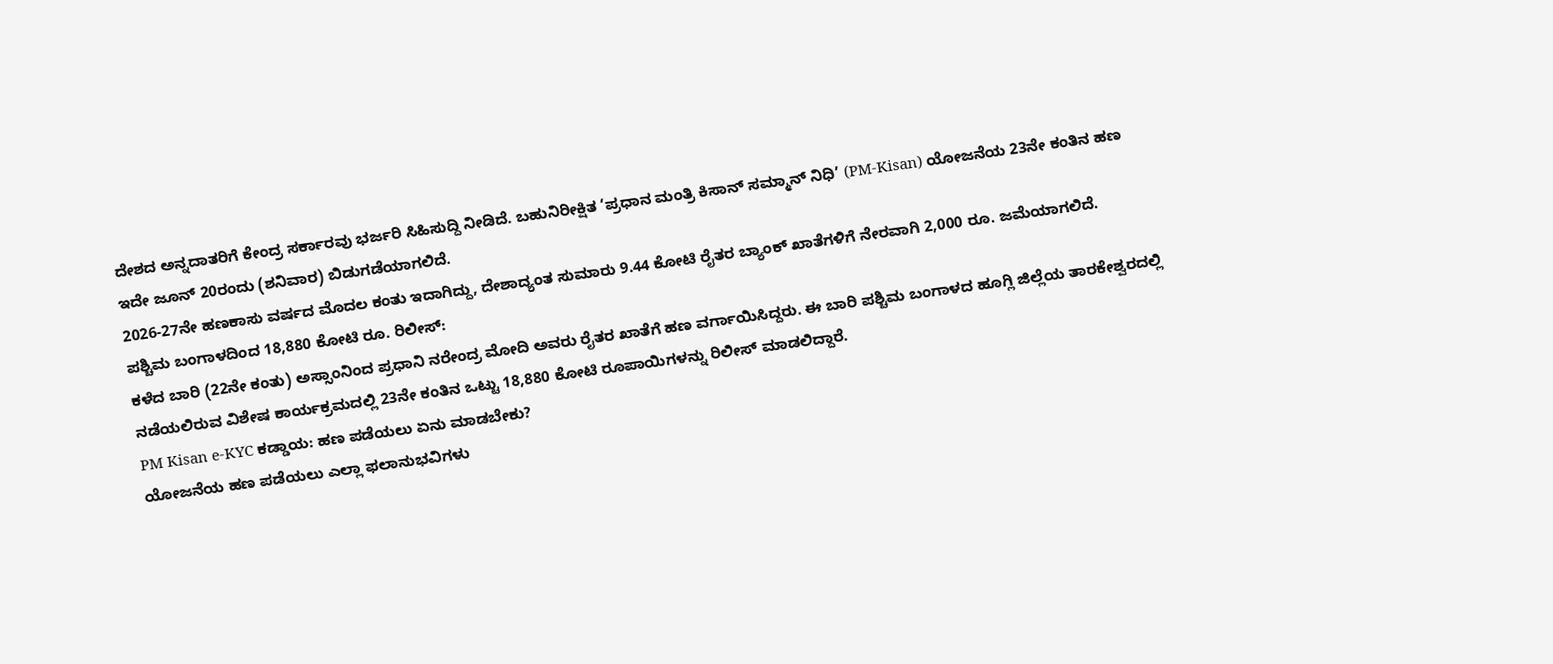ದೇಶದ ಅನ್ನದಾತರಿಗೆ ಕೇಂದ್ರ ಸರ್ಕಾರವು ಭರ್ಜರಿ ಸಿಹಿಸುದ್ದಿ ನೀಡಿದೆ. ಬಹುನಿರೀಕ್ಷಿತ ‘ಪ್ರಧಾನ ಮಂತ್ರಿ ಕಿಸಾನ್ ಸಮ್ಮಾನ್ ನಿಧಿ’ (PM-Kisan) ಯೋಜನೆಯ 23ನೇ ಕಂತಿನ ಹಣ ಇದೇ ಜೂನ್ 20ರಂದು (ಶನಿವಾರ) ಬಿಡುಗಡೆಯಾಗಲಿದೆ.
2026-27ನೇ ಹಣಕಾಸು ವರ್ಷದ ಮೊದಲ ಕಂತು ಇದಾಗಿದ್ದು, ದೇಶಾದ್ಯಂತ ಸುಮಾರು 9.44 ಕೋಟಿ ರೈತರ ಬ್ಯಾಂಕ್ ಖಾತೆಗಳಿಗೆ ನೇರವಾಗಿ 2,000 ರೂ. ಜಮೆಯಾಗಲಿದೆ.
ಪಶ್ಚಿಮ ಬಂಗಾಳದಿಂದ 18,880 ಕೋಟಿ ರೂ. ರಿಲೀಸ್:
ಕಳೆದ ಬಾರಿ (22ನೇ ಕಂತು) ಅಸ್ಸಾಂನಿಂದ ಪ್ರಧಾನಿ ನರೇಂದ್ರ ಮೋದಿ ಅವರು ರೈತರ ಖಾತೆಗೆ ಹಣ ವರ್ಗಾಯಿಸಿದ್ದರು. ಈ ಬಾರಿ ಪಶ್ಚಿಮ ಬಂಗಾಳದ ಹೂಗ್ಲಿ ಜಿಲ್ಲೆಯ ತಾರಕೇಶ್ವರದಲ್ಲಿ ನಡೆಯಲಿರುವ ವಿಶೇಷ ಕಾರ್ಯಕ್ರಮದಲ್ಲಿ 23ನೇ ಕಂತಿನ ಒಟ್ಟು 18,880 ಕೋಟಿ ರೂಪಾಯಿಗಳನ್ನು ರಿಲೀಸ್ ಮಾಡಲಿದ್ದಾರೆ.
PM Kisan e-KYC ಕಡ್ಡಾಯ: ಹಣ ಪಡೆಯಲು ಏನು ಮಾಡಬೇಕು?
ಯೋಜನೆಯ ಹಣ ಪಡೆಯಲು ಎಲ್ಲಾ ಫಲಾನುಭವಿಗಳು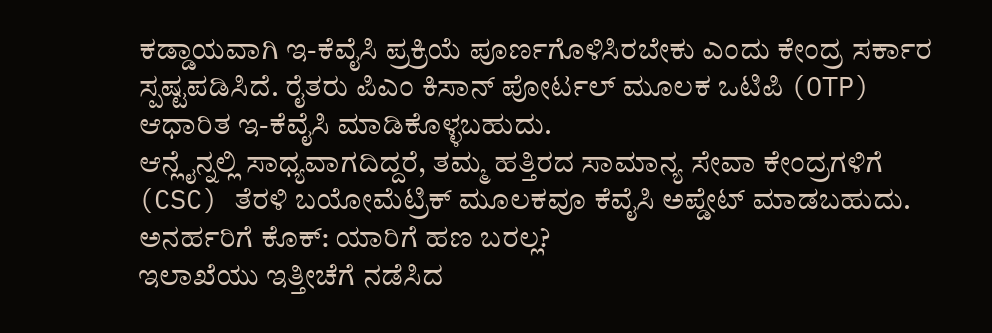ಕಡ್ಡಾಯವಾಗಿ ಇ-ಕೆವೈಸಿ ಪ್ರಕ್ರಿಯೆ ಪೂರ್ಣಗೊಳಿಸಿರಬೇಕು ಎಂದು ಕೇಂದ್ರ ಸರ್ಕಾರ ಸ್ಪಷ್ಟಪಡಿಸಿದೆ. ರೈತರು ಪಿಎಂ ಕಿಸಾನ್ ಪೋರ್ಟಲ್ ಮೂಲಕ ಒಟಿಪಿ (OTP) ಆಧಾರಿತ ಇ-ಕೆವೈಸಿ ಮಾಡಿಕೊಳ್ಳಬಹುದು.
ಆನ್ಲೈನ್ನಲ್ಲಿ ಸಾಧ್ಯವಾಗದಿದ್ದರೆ, ತಮ್ಮ ಹತ್ತಿರದ ಸಾಮಾನ್ಯ ಸೇವಾ ಕೇಂದ್ರಗಳಿಗೆ (CSC) ತೆರಳಿ ಬಯೋಮೆಟ್ರಿಕ್ ಮೂಲಕವೂ ಕೆವೈಸಿ ಅಪ್ಡೇಟ್ ಮಾಡಬಹುದು.
ಅನರ್ಹರಿಗೆ ಕೊಕ್: ಯಾರಿಗೆ ಹಣ ಬರಲ್ಲ?
ಇಲಾಖೆಯು ಇತ್ತೀಚೆಗೆ ನಡೆಸಿದ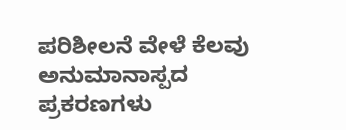ಪರಿಶೀಲನೆ ವೇಳೆ ಕೆಲವು ಅನುಮಾನಾಸ್ಪದ ಪ್ರಕರಣಗಳು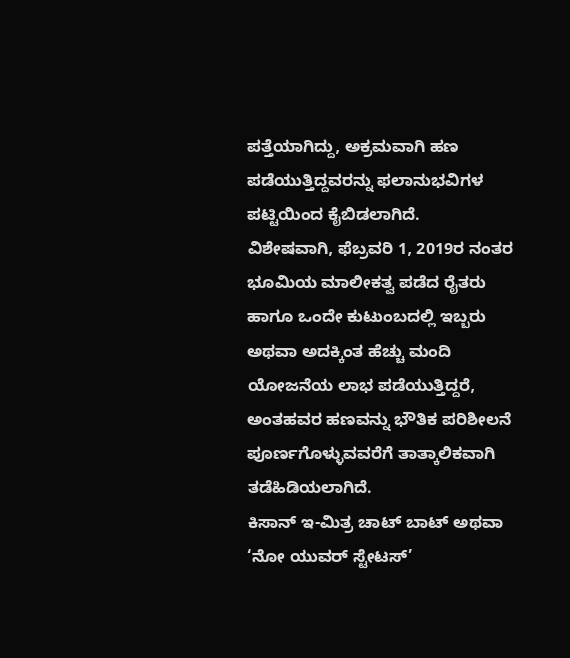ಪತ್ತೆಯಾಗಿದ್ದು, ಅಕ್ರಮವಾಗಿ ಹಣ ಪಡೆಯುತ್ತಿದ್ದವರನ್ನು ಫಲಾನುಭವಿಗಳ ಪಟ್ಟಿಯಿಂದ ಕೈಬಿಡಲಾಗಿದೆ.
ವಿಶೇಷವಾಗಿ, ಫೆಬ್ರವರಿ 1, 2019ರ ನಂತರ ಭೂಮಿಯ ಮಾಲೀಕತ್ವ ಪಡೆದ ರೈತರು ಹಾಗೂ ಒಂದೇ ಕುಟುಂಬದಲ್ಲಿ ಇಬ್ಬರು ಅಥವಾ ಅದಕ್ಕಿಂತ ಹೆಚ್ಚು ಮಂದಿ ಯೋಜನೆಯ ಲಾಭ ಪಡೆಯುತ್ತಿದ್ದರೆ, ಅಂತಹವರ ಹಣವನ್ನು ಭೌತಿಕ ಪರಿಶೀಲನೆ ಪೂರ್ಣಗೊಳ್ಳುವವರೆಗೆ ತಾತ್ಕಾಲಿಕವಾಗಿ ತಡೆಹಿಡಿಯಲಾಗಿದೆ.
ಕಿಸಾನ್ ಇ-ಮಿತ್ರ ಚಾಟ್ ಬಾಟ್ ಅಥವಾ ‘ನೋ ಯುವರ್ ಸ್ಟೇಟಸ್’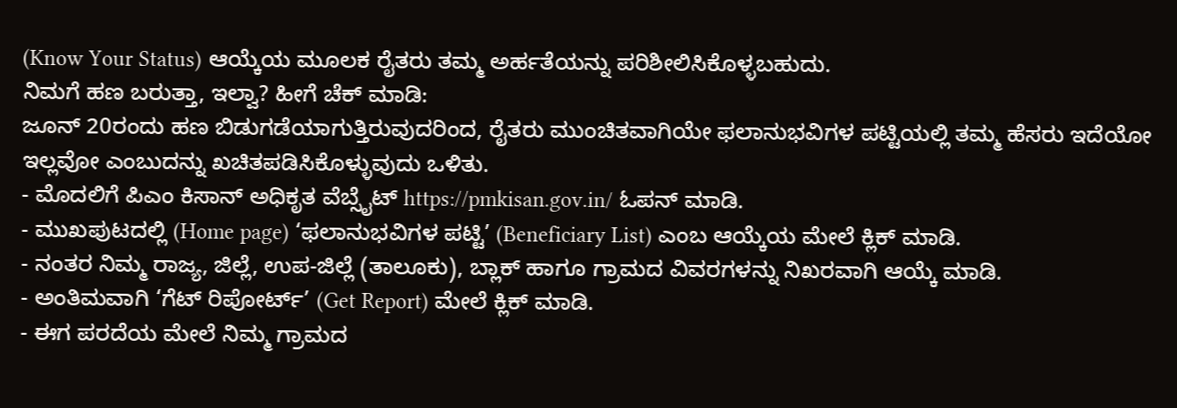(Know Your Status) ಆಯ್ಕೆಯ ಮೂಲಕ ರೈತರು ತಮ್ಮ ಅರ್ಹತೆಯನ್ನು ಪರಿಶೀಲಿಸಿಕೊಳ್ಳಬಹುದು.
ನಿಮಗೆ ಹಣ ಬರುತ್ತಾ, ಇಲ್ವಾ? ಹೀಗೆ ಚೆಕ್ ಮಾಡಿ:
ಜೂನ್ 20ರಂದು ಹಣ ಬಿಡುಗಡೆಯಾಗುತ್ತಿರುವುದರಿಂದ, ರೈತರು ಮುಂಚಿತವಾಗಿಯೇ ಫಲಾನುಭವಿಗಳ ಪಟ್ಟಿಯಲ್ಲಿ ತಮ್ಮ ಹೆಸರು ಇದೆಯೋ ಇಲ್ಲವೋ ಎಂಬುದನ್ನು ಖಚಿತಪಡಿಸಿಕೊಳ್ಳುವುದು ಒಳಿತು.
- ಮೊದಲಿಗೆ ಪಿಎಂ ಕಿಸಾನ್ ಅಧಿಕೃತ ವೆಬ್ಸೈಟ್ https://pmkisan.gov.in/ ಓಪನ್ ಮಾಡಿ.
- ಮುಖಪುಟದಲ್ಲಿ (Home page) ‘ಫಲಾನುಭವಿಗಳ ಪಟ್ಟಿ’ (Beneficiary List) ಎಂಬ ಆಯ್ಕೆಯ ಮೇಲೆ ಕ್ಲಿಕ್ ಮಾಡಿ.
- ನಂತರ ನಿಮ್ಮ ರಾಜ್ಯ, ಜಿಲ್ಲೆ, ಉಪ-ಜಿಲ್ಲೆ (ತಾಲೂಕು), ಬ್ಲಾಕ್ ಹಾಗೂ ಗ್ರಾಮದ ವಿವರಗಳನ್ನು ನಿಖರವಾಗಿ ಆಯ್ಕೆ ಮಾಡಿ.
- ಅಂತಿಮವಾಗಿ ‘ಗೆಟ್ ರಿಪೋರ್ಟ್’ (Get Report) ಮೇಲೆ ಕ್ಲಿಕ್ ಮಾಡಿ.
- ಈಗ ಪರದೆಯ ಮೇಲೆ ನಿಮ್ಮ ಗ್ರಾಮದ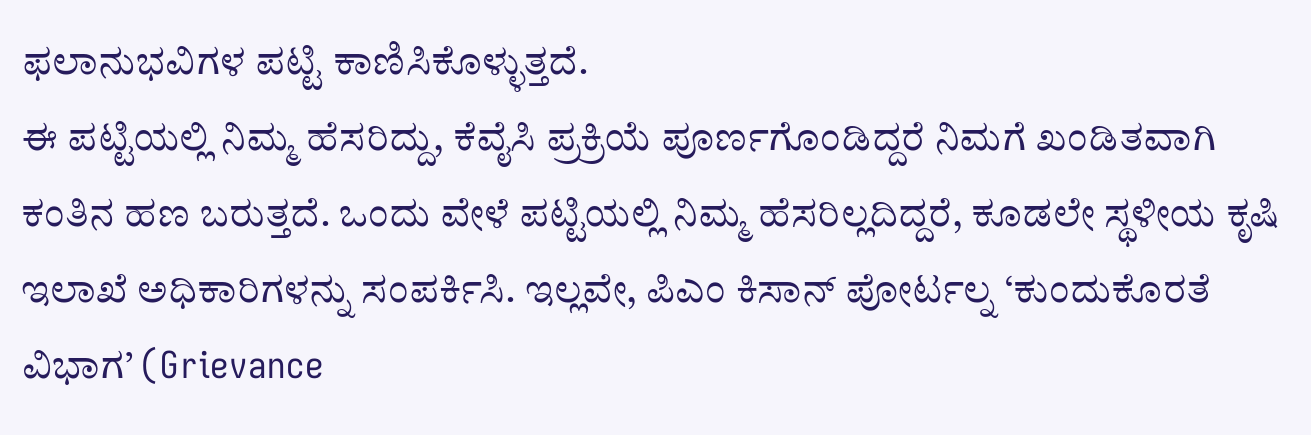ಫಲಾನುಭವಿಗಳ ಪಟ್ಟಿ ಕಾಣಿಸಿಕೊಳ್ಳುತ್ತದೆ.
ಈ ಪಟ್ಟಿಯಲ್ಲಿ ನಿಮ್ಮ ಹೆಸರಿದ್ದು, ಕೆವೈಸಿ ಪ್ರಕ್ರಿಯೆ ಪೂರ್ಣಗೊಂಡಿದ್ದರೆ ನಿಮಗೆ ಖಂಡಿತವಾಗಿ ಕಂತಿನ ಹಣ ಬರುತ್ತದೆ. ಒಂದು ವೇಳೆ ಪಟ್ಟಿಯಲ್ಲಿ ನಿಮ್ಮ ಹೆಸರಿಲ್ಲದಿದ್ದರೆ, ಕೂಡಲೇ ಸ್ಥಳೀಯ ಕೃಷಿ ಇಲಾಖೆ ಅಧಿಕಾರಿಗಳನ್ನು ಸಂಪರ್ಕಿಸಿ. ಇಲ್ಲವೇ, ಪಿಎಂ ಕಿಸಾನ್ ಪೋರ್ಟಲ್ನ ‘ಕುಂದುಕೊರತೆ ವಿಭಾಗ’ (Grievance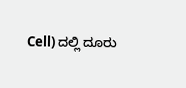Cell) ದಲ್ಲಿ ದೂರು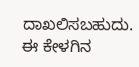ದಾಖಲಿಸಬಹುದು.
ಈ ಕೇಳಗಿನ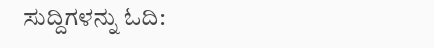ಸುದ್ದಿಗಳನ್ನು ಓದಿ: